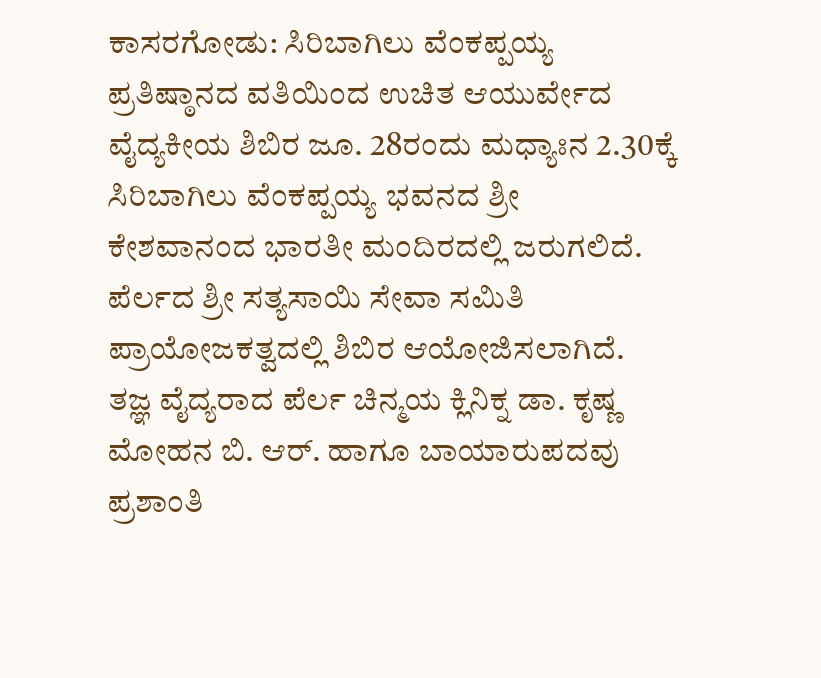ಕಾಸರಗೋಡು: ಸಿರಿಬಾಗಿಲು ವೆಂಕಪ್ಪಯ್ಯ ಪ್ರತಿಷ್ಠಾನದ ವತಿಯಿಂದ ಉಚಿತ ಆಯುರ್ವೇದ ವೈದ್ಯಕೀಯ ಶಿಬಿರ ಜೂ. 28ರಂದು ಮಧ್ಯಾಃನ 2.30ಕ್ಕೆ ಸಿರಿಬಾಗಿಲು ವೆಂಕಪ್ಪಯ್ಯ ಭವನದ ಶ್ರೀ ಕೇಶವಾನಂದ ಭಾರತೀ ಮಂದಿರದಲ್ಲಿ ಜರುಗಲಿದೆ.
ಪೆರ್ಲದ ಶ್ರೀ ಸತ್ಯಸಾಯಿ ಸೇವಾ ಸಮಿತಿ ಪ್ರಾಯೋಜಕತ್ವದಲ್ಲಿ ಶಿಬಿರ ಆಯೋಜಿಸಲಾಗಿದೆ. ತಜ್ಞ ವೈದ್ಯರಾದ ಪೆರ್ಲ ಚಿನ್ಮಯ ಕ್ಲಿನಿಕ್ನ ಡಾ. ಕೃಷ್ಣ ಮೋಹನ ಬಿ. ಆರ್. ಹಾಗೂ ಬಾಯಾರುಪದವು ಪ್ರಶಾಂತಿ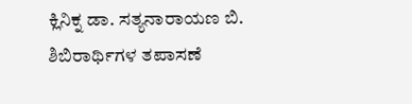ಕ್ಲಿನಿಕ್ನ ಡಾ. ಸತ್ಯನಾರಾಯಣ ಬಿ. ಶಿಬಿರಾರ್ಥಿಗಳ ತಪಾಸಣೆ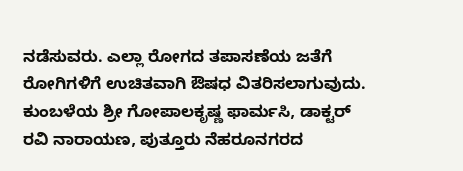ನಡೆಸುವರು. ಎಲ್ಲಾ ರೋಗದ ತಪಾಸಣೆಯ ಜತೆಗೆ ರೋಗಿಗಳಿಗೆ ಉಚಿತವಾಗಿ ಔಷಧ ವಿತರಿಸಲಾಗುವುದು. ಕುಂಬಳೆಯ ಶ್ರೀ ಗೋಪಾಲಕೃಷ್ಣ ಫಾರ್ಮಸಿ, ಡಾಕ್ಟರ್ ರವಿ ನಾರಾಯಣ, ಪುತ್ತೂರು ನೆಹರೂನಗರದ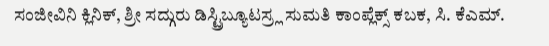ಸಂಜೀವಿನಿ ಕ್ಲಿನಿಕ್, ಶ್ರೀ ಸದ್ಗುರು ಡಿಸ್ಟ್ರಿಬ್ಯೂಟಸ್ರ್ಲ ಸುಮತಿ ಕಾಂಪ್ಲೆಕ್ಸ್ ಕಬಕ, ಸಿ. ಕೆಎಮ್.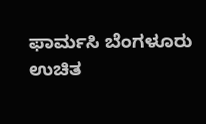ಫಾರ್ಮಸಿ ಬೆಂಗಳೂರು ಉಚಿತ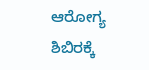ಆರೋಗ್ಯ ಶಿಬಿರಕ್ಕೆ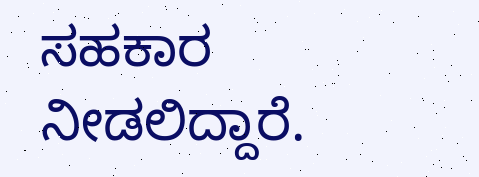ಸಹಕಾರ ನೀಡಲಿದ್ದಾರೆ.